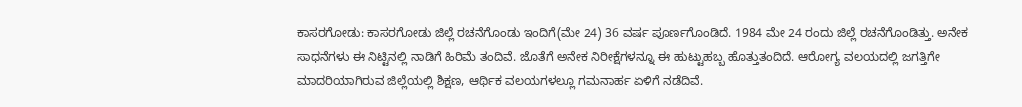ಕಾಸರಗೋಡು: ಕಾಸರಗೋಡು ಜಿಲ್ಲೆ ರಚನೆಗೊಂಡು ಇಂದಿಗೆ(ಮೇ 24) 36 ವರ್ಷ ಪೂರ್ಣಗೊಂಡಿದೆ. 1984 ಮೇ 24 ರಂದು ಜಿಲ್ಲೆ ರಚನೆಗೊಂಡಿತ್ತು. ಅನೇಕ ಸಾಧನೆಗಳು ಈ ನಿಟ್ಟಿನಲ್ಲಿ ನಾಡಿಗೆ ಹಿರಿಮೆ ತಂದಿವೆ. ಜೊತೆಗೆ ಅನೇಕ ನಿರೀಕ್ಷೆಗಳನ್ನೂ ಈ ಹುಟ್ಟುಹಬ್ಬ ಹೊತ್ತುತಂದಿದೆ. ಆರೋಗ್ಯ ವಲಯದಲ್ಲಿ ಜಗತ್ತಿಗೇ ಮಾದರಿಯಾಗಿರುವ ಜಿಲ್ಲೆಯಲ್ಲಿ ಶಿಕ್ಷಣ, ಆರ್ಥಿಕ ವಲಯಗಳಲ್ಲೂ ಗಮನಾರ್ಹ ಏಳಿಗೆ ನಡೆದಿವೆ.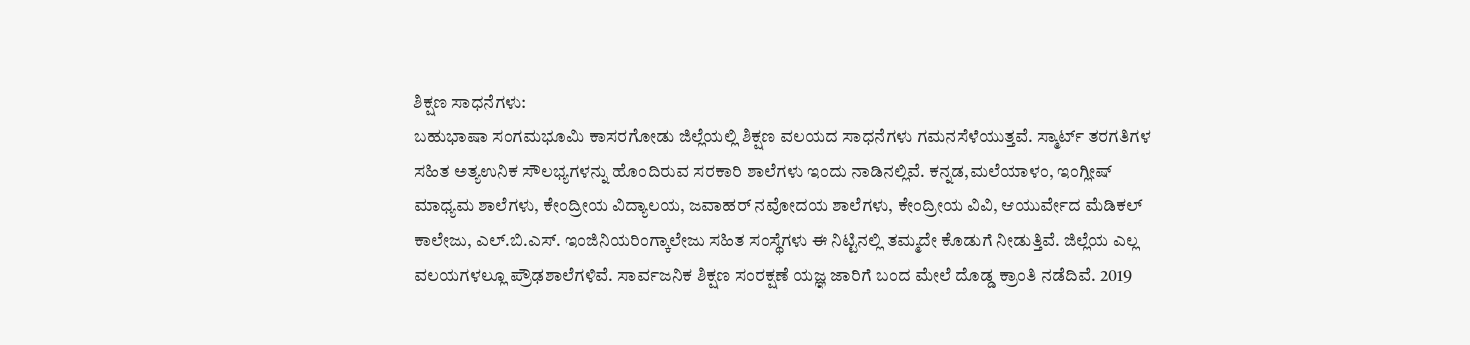ಶಿಕ್ಷಣ ಸಾಧನೆಗಳು:
ಬಹುಭಾಷಾ ಸಂಗಮಭೂಮಿ ಕಾಸರಗೋಡು ಜಿಲ್ಲೆಯಲ್ಲಿ ಶಿಕ್ಷಣ ವಲಯದ ಸಾಧನೆಗಳು ಗಮನಸೆಳೆಯುತ್ತವೆ. ಸ್ಮಾರ್ಟ್ ತರಗತಿಗಳ ಸಹಿತ ಅತ್ಯಉನಿಕ ಸೌಲಭ್ಯಗಳನ್ನು ಹೊಂದಿರುವ ಸರಕಾರಿ ಶಾಲೆಗಳು ಇಂದು ನಾಡಿನಲ್ಲಿವೆ. ಕನ್ನಡ,ಮಲೆಯಾಳಂ, ಇಂಗ್ಲೀಷ್ ಮಾಧ್ಯಮ ಶಾಲೆಗಳು, ಕೇಂದ್ರೀಯ ವಿದ್ಯಾಲಯ, ಜವಾಹರ್ ನವೋದಯ ಶಾಲೆಗಳು, ಕೇಂದ್ರೀಯ ವಿವಿ, ಆಯುರ್ವೇದ ಮೆಡಿಕಲ್ ಕಾಲೇಜು, ಎಲ್.ಬಿ.ಎಸ್. ಇಂಜಿನಿಯರಿಂಗ್ಕಾಲೇಜು ಸಹಿತ ಸಂಸ್ಥೆಗಳು ಈ ನಿಟ್ಟಿನಲ್ಲಿ ತಮ್ಮದೇ ಕೊಡುಗೆ ನೀಡುತ್ತಿವೆ. ಜಿಲ್ಲೆಯ ಎಲ್ಲ ವಲಯಗಳಲ್ಲೂ ಪ್ರೌಢಶಾಲೆಗಳಿವೆ. ಸಾರ್ವಜನಿಕ ಶಿಕ್ಷಣ ಸಂರಕ್ಷಣೆ ಯಜ್ಞ ಜಾರಿಗೆ ಬಂದ ಮೇಲೆ ದೊಡ್ಡ ಕ್ರಾಂತಿ ನಡೆದಿವೆ. 2019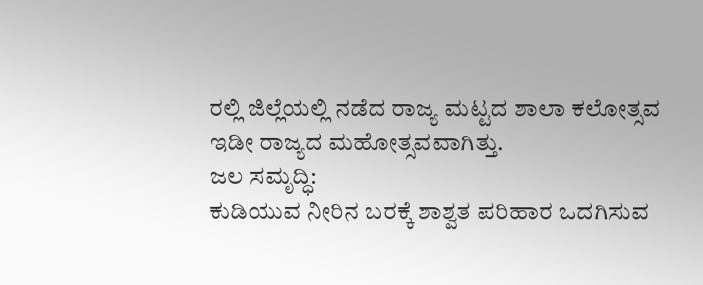ರಲ್ಲಿ ಜಿಲ್ಲೆಯಲ್ಲಿ ನಡೆದ ರಾಜ್ಯ ಮಟ್ಟದ ಶಾಲಾ ಕಲೋತ್ಸವ ಇಡೀ ರಾಜ್ಯದ ಮಹೋತ್ಸವವಾಗಿತ್ತು.
ಜಲ ಸಮೃದ್ಧಿ:
ಕುಡಿಯುವ ನೀರಿನ ಬರಕ್ಕೆ ಶಾಶ್ವತ ಪರಿಹಾರ ಒದಗಿಸುವ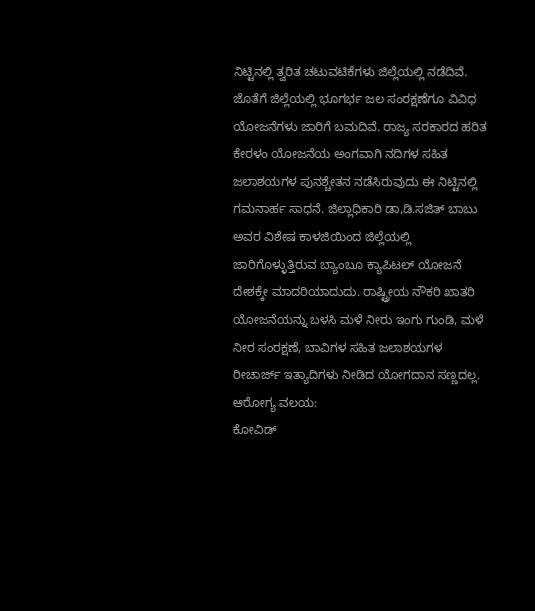ನಿಟ್ಟಿನಲ್ಲಿ ತ್ವರಿತ ಚಟುವಟಿಕೆಗಳು ಜಿಲ್ಲೆಯಲ್ಲಿ ನಡೆದಿವೆ. ಜೊತೆಗೆ ಜಿಲ್ಲೆಯಲ್ಲಿ ಭೂಗರ್ಭ ಜಲ ಸಂರಕ್ಷಣೆಗೂ ವಿವಿಧ ಯೋಜನೆಗಳು ಜಾರಿಗೆ ಬಮದಿವೆ. ರಾಜ್ಯ ಸರಕಾರದ ಹರಿತ ಕೇರಳಂ ಯೋಜನೆಯ ಅಂಗವಾಗಿ ನದಿಗಳ ಸಹಿತ ಜಲಾಶಯಗಳ ಪುನಶ್ಚೇತನ ನಡೆಸಿರುವುದು ಈ ನಿಟ್ಟಿನಲ್ಲಿ ಗಮನಾರ್ಹ ಸಾಧನೆ. ಜಿಲ್ಲಾಧಿಕಾರಿ ಡಾ,ಡಿ.ಸಜಿತ್ ಬಾಬು ಅವರ ವಿಶೇಷ ಕಾಳಜಿಯಿಂದ ಜಿಲ್ಲೆಯಲ್ಲಿ ಜಾರಿಗೊಳ್ಳುತ್ತಿರುವ ಬ್ಯಾಂಬೂ ಕ್ಯಾಪಿಟಲ್ ಯೋಜನೆ ದೇಶಕ್ಕೇ ಮಾದರಿಯಾದುದು. ರಾಷ್ಟ್ರೀಯ ನೌಕರಿ ಖಾತರಿ ಯೋಜನೆಯನ್ನು ಬಳಸಿ ಮಳೆ ನೀರು ಇಂಗು ಗುಂಡಿ, ಮಳೆ ನೀರ ಸಂರಕ್ಷಣೆ, ಬಾವಿಗಳ ಸಹಿತ ಜಲಾಶಯಗಳ ರೀಚಾರ್ಜ್ ಇತ್ಯಾದಿಗಳು ನೀಡಿದ ಯೋಗದಾನ ಸಣ್ಣದಲ್ಲ.
ಆರೋಗ್ಯ ವಲಯ:
ಕೋವಿಡ್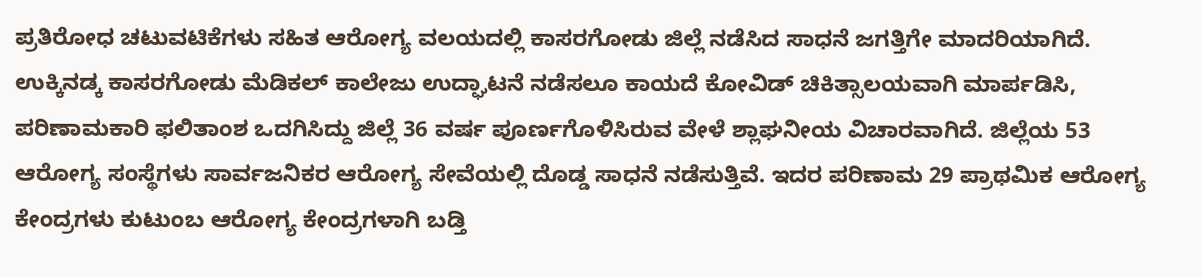ಪ್ರತಿರೋಧ ಚಟುವಟಿಕೆಗಳು ಸಹಿತ ಆರೋಗ್ಯ ವಲಯದಲ್ಲಿ ಕಾಸರಗೋಡು ಜಿಲ್ಲೆ ನಡೆಸಿದ ಸಾಧನೆ ಜಗತ್ತಿಗೇ ಮಾದರಿಯಾಗಿದೆ. ಉಕ್ಕಿನಡ್ಕ ಕಾಸರಗೋಡು ಮೆಡಿಕಲ್ ಕಾಲೇಜು ಉದ್ಘಾಟನೆ ನಡೆಸಲೂ ಕಾಯದೆ ಕೋವಿಡ್ ಚಿಕಿತ್ಸಾಲಯವಾಗಿ ಮಾರ್ಪಡಿಸಿ, ಪರಿಣಾಮಕಾರಿ ಫಲಿತಾಂಶ ಒದಗಿಸಿದ್ದು ಜಿಲ್ಲೆ 36 ವರ್ಷ ಪೂರ್ಣಗೊಳಿಸಿರುವ ವೇಳೆ ಶ್ಲಾಘನೀಯ ವಿಚಾರವಾಗಿದೆ. ಜಿಲ್ಲೆಯ 53 ಆರೋಗ್ಯ ಸಂಸ್ಥೆಗಳು ಸಾರ್ವಜನಿಕರ ಆರೋಗ್ಯ ಸೇವೆಯಲ್ಲಿ ದೊಡ್ಡ ಸಾಧನೆ ನಡೆಸುತ್ತಿವೆ. ಇದರ ಪರಿಣಾಮ 29 ಪ್ರಾಥಮಿಕ ಆರೋಗ್ಯ ಕೇಂದ್ರಗಳು ಕುಟುಂಬ ಆರೋಗ್ಯ ಕೇಂದ್ರಗಳಾಗಿ ಬಡ್ತಿ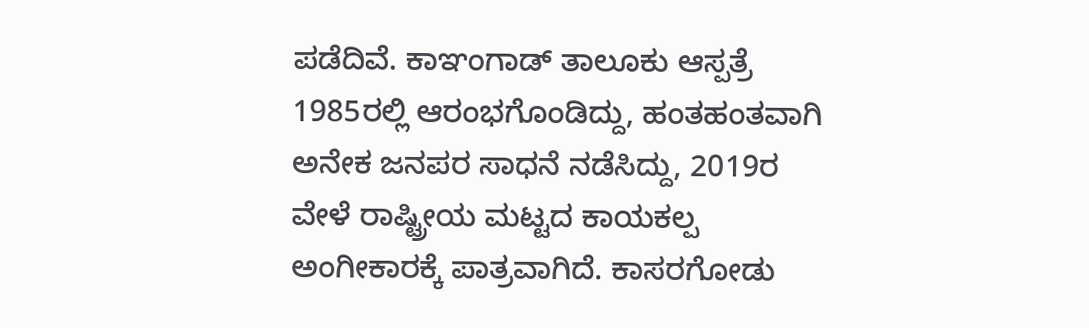ಪಡೆದಿವೆ. ಕಾಞಂಗಾಡ್ ತಾಲೂಕು ಆಸ್ಪತ್ರೆ 1985ರಲ್ಲಿ ಆರಂಭಗೊಂಡಿದ್ದು, ಹಂತಹಂತವಾಗಿ ಅನೇಕ ಜನಪರ ಸಾಧನೆ ನಡೆಸಿದ್ದು, 2019ರ ವೇಳೆ ರಾಷ್ಟ್ರೀಯ ಮಟ್ಟದ ಕಾಯಕಲ್ಪ ಅಂಗೀಕಾರಕ್ಕೆ ಪಾತ್ರವಾಗಿದೆ. ಕಾಸರಗೋಡು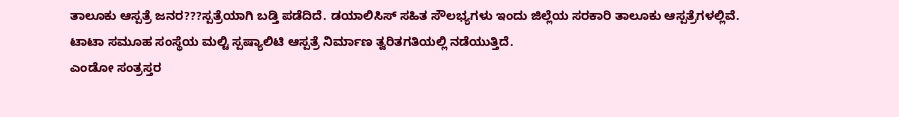ತಾಲೂಕು ಆಸ್ಪತ್ರೆ ಜನರ???ಸ್ಪತ್ರೆಯಾಗಿ ಬಡ್ತಿ ಪಡೆದಿದೆ. ಡಯಾಲಿಸಿಸ್ ಸಹಿತ ಸೌಲಭ್ಯಗಳು ಇಂದು ಜಿಲ್ಲೆಯ ಸರಕಾರಿ ತಾಲೂಕು ಆಸ್ಪತ್ರೆಗಳಲ್ಲಿವೆ. ಟಾಟಾ ಸಮೂಹ ಸಂಸ್ಥೆಯ ಮಲ್ಟಿ ಸ್ಪಷ್ಯಾಲಿಟಿ ಆಸ್ಪತ್ರೆ ನಿರ್ಮಾಣ ತ್ವರಿತಗತಿಯಲ್ಲಿ ನಡೆಯುತ್ತಿದೆ.
ಎಂಡೋ ಸಂತ್ರಸ್ತರ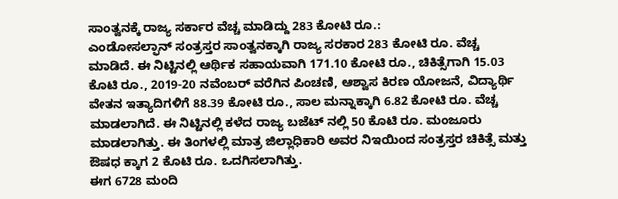ಸಾಂತ್ವನಕ್ಕೆ ರಾಜ್ಯ ಸರ್ಕಾರ ವೆಚ್ಚ ಮಾಡಿದ್ದು 283 ಕೋಟಿ ರೂ.:
ಎಂಡೋಸಲ್ಫಾನ್ ಸಂತ್ರಸ್ತರ ಸಾಂತ್ವನಕ್ಕಾಗಿ ರಾಜ್ಯ ಸರಕಾರ 283 ಕೋಟಿ ರೂ. ವೆಚ್ಚ ಮಾಡಿದೆ. ಈ ನಿಟ್ಟಿನಲ್ಲಿ ಆರ್ಥಿಕ ಸಹಾಯವಾಗಿ 171.10 ಕೋಟಿ ರೂ., ಚಿಕಿತ್ಸೆಗಾಗಿ 15.03 ಕೊಟಿ ರೂ., 2019-20 ನವೆಂಬರ್ ವರೆಗಿನ ಪಿಂಚಣಿ, ಆಶ್ವಾಸ ಕಿರಣ ಯೋಜನೆ, ವಿದ್ಯಾರ್ಥಿ ವೇತನ ಇತ್ಯಾದಿಗಳಿಗೆ 88.39 ಕೋಟಿ ರೂ., ಸಾಲ ಮನ್ನಾಕ್ಕಾಗಿ 6.82 ಕೋಟಿ ರೂ. ವೆಚ್ಚ ಮಾಡಲಾಗಿದೆ. ಈ ನಿಟ್ಟಿನಲ್ಲಿ ಕಳೆದ ರಾಜ್ಯ ಬಜೆಟ್ ನಲ್ಲಿ 50 ಕೊಟಿ ರೂ. ಮಂಜೂರು ಮಾಡಲಾಗಿತ್ತು. ಈ ತಿಂಗಳಲ್ಲಿ ಮಾತ್ರ ಜಿಲ್ಲಾಧಿಕಾರಿ ಅವರ ನಿಇಯಿಂದ ಸಂತ್ರಸ್ತರ ಚಿಕಿತ್ಸೆ ಮತ್ತು ಔಷಧ ಕ್ಕಾಗ 2 ಕೊಟಿ ರೂ. ಒದಗಿಸಲಾಗಿತ್ತು.
ಈಗ 6728 ಮಂದಿ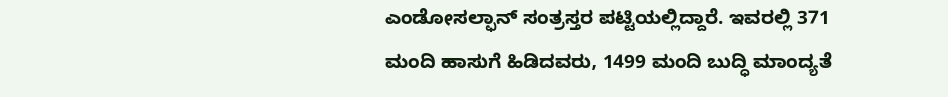ಎಂಡೋಸಲ್ಫಾನ್ ಸಂತ್ರಸ್ತರ ಪಟ್ಟಿಯಲ್ಲಿದ್ದಾರೆ. ಇವರಲ್ಲಿ 371 ಮಂದಿ ಹಾಸುಗೆ ಹಿಡಿದವರು, 1499 ಮಂದಿ ಬುದ್ಧಿ ಮಾಂದ್ಯತೆ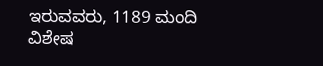ಇರುವವರು, 1189 ಮಂದಿ ವಿಶೇಷ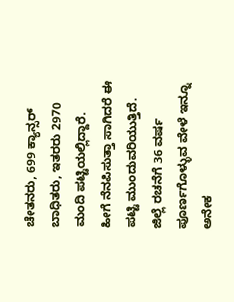ಚೇತನರು, 699 ಕ್ಯಾನ್ಸರ್ ಬಾಧಿತರು, ಇತರರು 2970 ಮಂದಿ ಪಟ್ಟಿಯಲ್ಲಿದ್ದಾರೆ.
ಹೀಗೆ ನೆನಪಿಸುತ್ತಾ ಸಾಗಿದರೆ ಈ ಪಟ್ಟಿ ಮುಂದುವರಿಯುತ್ತಿದೆ. ಜಿಲ್ಲೆ ರಚನೆಗೆ 36 ವರ್ಷ ಪೂರ್ಣಗೊಳ್ಳುವ ವೇಳೆ ಇನ್ನೂ ಅನೇಕ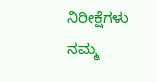ನಿರೀಕ್ಷೆಗಳು ನಮ್ಮ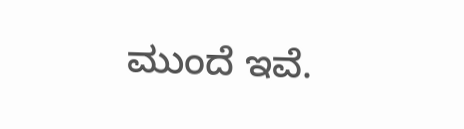ಮುಂದೆ ಇವೆ.